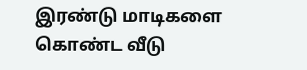இரண்டு மாடிகளை கொண்ட வீடு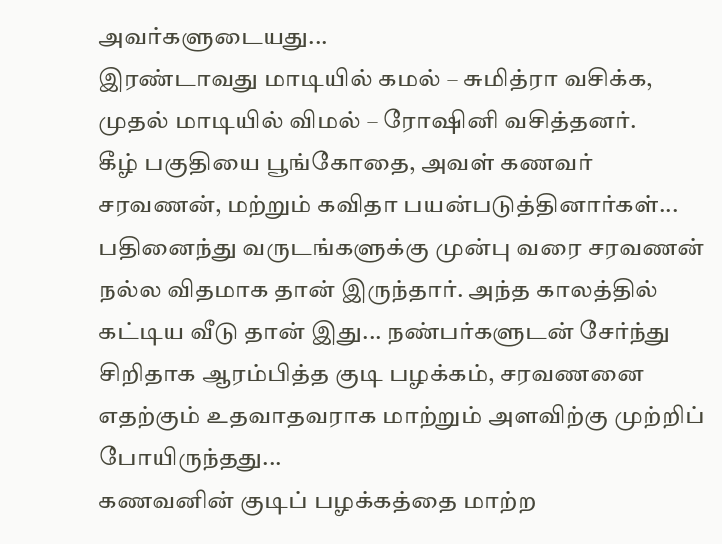அவர்களுடையது...
இரண்டாவது மாடியில் கமல் – சுமித்ரா வசிக்க, முதல் மாடியில் விமல் – ரோஷினி வசித்தனர்.
கீழ் பகுதியை பூங்கோதை, அவள் கணவர் சரவணன், மற்றும் கவிதா பயன்படுத்தினார்கள்...
பதினைந்து வருடங்களுக்கு முன்பு வரை சரவணன் நல்ல விதமாக தான் இருந்தார். அந்த காலத்தில் கட்டிய வீடு தான் இது... நண்பர்களுடன் சேர்ந்து சிறிதாக ஆரம்பித்த குடி பழக்கம், சரவணனை எதற்கும் உதவாதவராக மாற்றும் அளவிற்கு முற்றிப் போயிருந்தது...
கணவனின் குடிப் பழக்கத்தை மாற்ற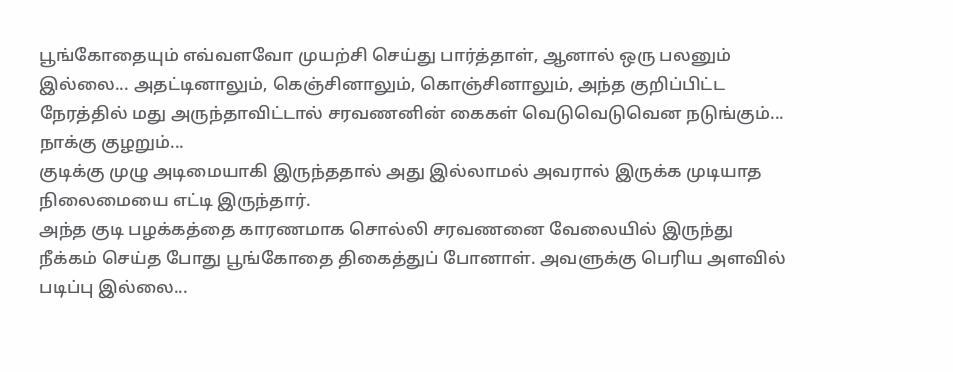பூங்கோதையும் எவ்வளவோ முயற்சி செய்து பார்த்தாள், ஆனால் ஒரு பலனும் இல்லை... அதட்டினாலும், கெஞ்சினாலும், கொஞ்சினாலும், அந்த குறிப்பிட்ட நேரத்தில் மது அருந்தாவிட்டால் சரவணனின் கைகள் வெடுவெடுவென நடுங்கும்... நாக்கு குழறும்...
குடிக்கு முழு அடிமையாகி இருந்ததால் அது இல்லாமல் அவரால் இருக்க முடியாத நிலைமையை எட்டி இருந்தார்.
அந்த குடி பழக்கத்தை காரணமாக சொல்லி சரவணனை வேலையில் இருந்து நீக்கம் செய்த போது பூங்கோதை திகைத்துப் போனாள். அவளுக்கு பெரிய அளவில் படிப்பு இல்லை...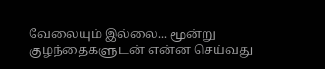வேலையும் இல்லை... மூன்று குழந்தைகளுடன் என்ன செய்வது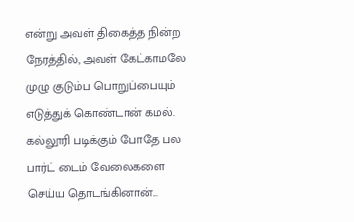என்று அவள் திகைத்த நின்ற நேரத்தில், அவள் கேட்காமலே முழு குடும்ப பொறுப்பையும் எடுத்துக் கொண்டான் கமல்.
கல்லூரி படிக்கும் போதே பல பார்ட் டைம் வேலைகளை செய்ய தொடங்கினான்...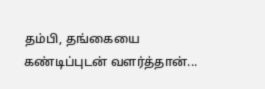தம்பி, தங்கையை கண்டிப்புடன் வளர்த்தான்...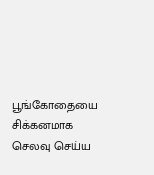பூங்கோதையை சிக்கனமாக செலவு செய்ய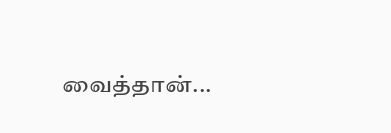வைத்தான்...